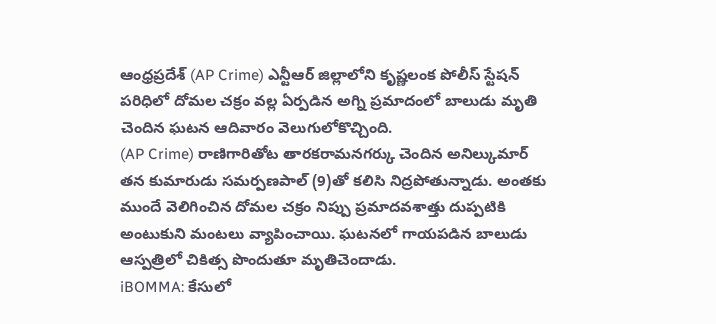ఆంధ్రప్రదేశ్ (AP Crime) ఎన్టీఆర్ జిల్లాలోని కృష్ణలంక పోలీస్ స్టేషన్ పరిధిలో దోమల చక్రం వల్ల ఏర్పడిన అగ్ని ప్రమాదంలో బాలుడు మృతి చెందిన ఘటన ఆదివారం వెలుగులోకొచ్చింది.
(AP Crime) రాణిగారితోట తారకరామనగర్కు చెందిన అనిల్కుమార్ తన కుమారుడు సమర్పణపాల్ (9)తో కలిసి నిద్రపోతున్నాడు. అంతకు ముందే వెలిగించిన దోమల చక్రం నిప్పు ప్రమాదవశాత్తు దుప్పటికి అంటుకుని మంటలు వ్యాపించాయి. ఘటనలో గాయపడిన బాలుడు ఆస్పత్రిలో చికిత్స పొందుతూ మృతిచెందాడు.
iBOMMA: కేసులో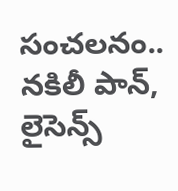సంచలనం.. నకిలీ పాన్, లైసెన్స్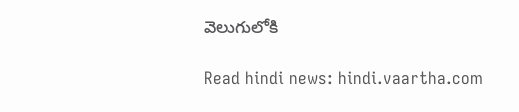వెలుగులోకి

Read hindi news: hindi.vaartha.com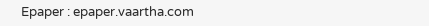Epaper : epaper.vaartha.com